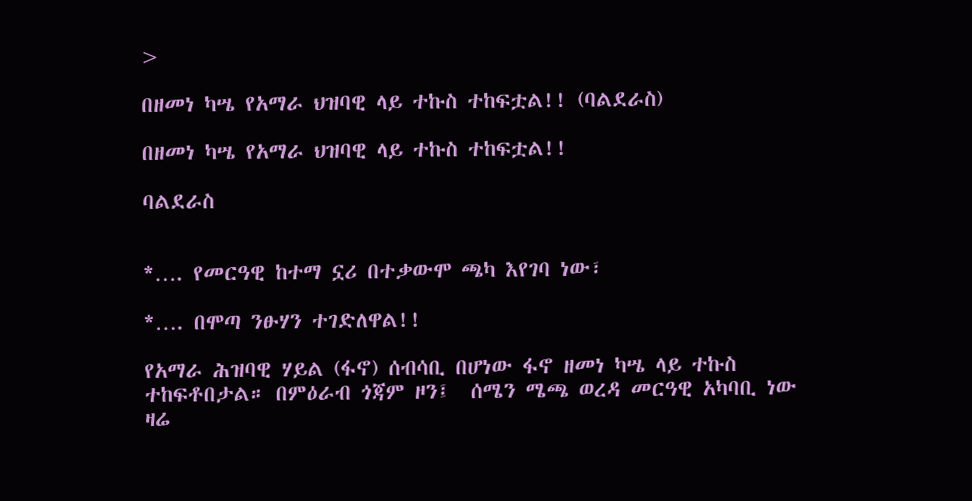>

በዘመነ ካሤ የአማራ ህዝባዊ ላይ ተኩስ ተከፍቷል!! (ባልደራስ)

በዘመነ ካሤ የአማራ ህዝባዊ ላይ ተኩስ ተከፍቷል!!

ባልደራስ


*…. የመርዓዊ ከተማ ኗሪ በተቃውሞ ጫካ እየገባ ነው፣

*…. በሞጣ ንፁሃን ተገድለዋል!!

የአማራ ሕዝባዊ ሃይል (ፋኖ) ሰብሳቢ በሆነው ፋኖ ዘመነ ካሤ ላይ ተኩስ ተከፍቶበታል። በምዕራብ ጎጃም ዞን፤  ሰሜን ሜጫ ወረዳ መርዓዊ አካባቢ ነው ዛሬ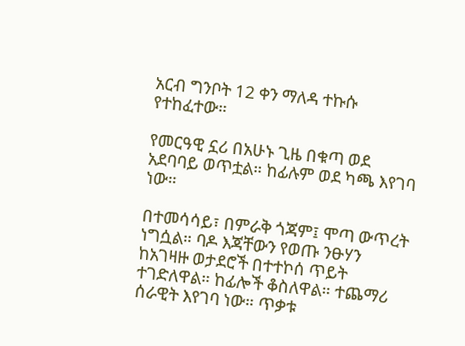አርብ ግንቦት 12 ቀን ማለዳ ተኩሱ የተከፈተው።

የመርዓዊ ኗሪ በአሁኑ ጊዜ በቁጣ ወደ አደባባይ ወጥቷል። ከፊሉም ወደ ካጫ እየገባ ነው።

በተመሳሳይ፣ በምራቅ ጎጃም፤ ሞጣ ውጥረት ነግሷል። ባዶ እጃቸውን የወጡ ንፁሃን ከአገዛዙ ወታደሮች በተተኮሰ ጥይት  ተገድለዋል። ከፊሎች ቆስለዋል። ተጨማሪ ሰራዊት እየገባ ነው። ጥቃቱ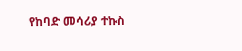የከባድ መሳሪያ ተኩስ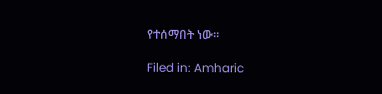የተሰማበት ነው።

Filed in: Amharic